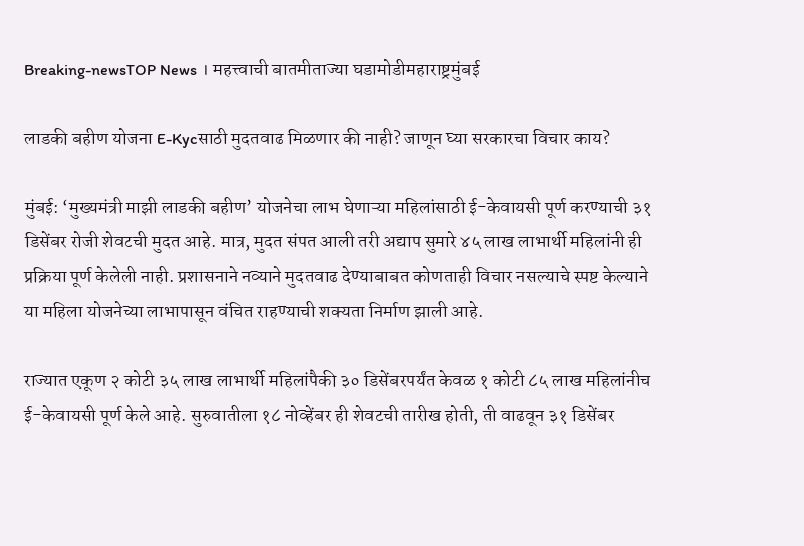Breaking-newsTOP News । महत्त्वाची बातमीताज्या घडामोडीमहाराष्ट्रमुंबई

लाडकी बहीण योजना E-Kycसाठी मुदतवाढ मिळणार की नाही? जाणून घ्या सरकारचा विचार काय?

मुंबई: ‘मुख्यमंत्री माझी लाडकी बहीण’ योजनेचा लाभ घेणाऱ्या महिलांसाठी ई-केवायसी पूर्ण करण्याची ३१ डिसेंबर रोजी शेवटची मुदत आहे. मात्र, मुदत संपत आली तरी अद्याप सुमारे ४५ लाख लाभार्थी महिलांनी ही प्रक्रिया पूर्ण केलेली नाही. प्रशासनाने नव्याने मुदतवाढ देण्याबाबत कोणताही विचार नसल्याचे स्पष्ट केल्याने या महिला योजनेच्या लाभापासून वंचित राहण्याची शक्यता निर्माण झाली आहे.

राज्यात एकूण २ कोटी ३५ लाख लाभार्थी महिलांपैकी ३० डिसेंबरपर्यंत केवळ १ कोटी ८५ लाख महिलांनीच ई-केवायसी पूर्ण केले आहे. सुरुवातीला १८ नोव्हेंबर ही शेवटची तारीख होती, ती वाढवून ३१ डिसेंबर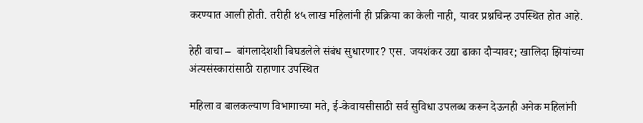करण्यात आली होती. तरीही ४५ लाख महिलांनी ही प्रक्रिया का केली नाही, यावर प्रश्नचिन्ह उपस्थित होत आहे.

हेही वाचा –  बांगलादेशशी बिघडलेले संबंध सुधारणार? एस. जयशंकर उद्या ढाका दौऱ्यावर; खालिदा झियांच्या अंत्यसंस्कारांसाठी राहाणार उपस्थित

महिला व बालकल्याण विभागाच्या मते, ई-केवायसीसाठी सर्व सुविधा उपलब्ध करून देऊनही अनेक महिलांनी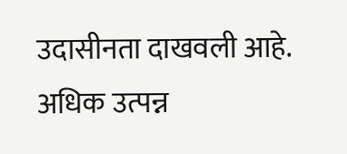उदासीनता दाखवली आहे. अधिक उत्पन्न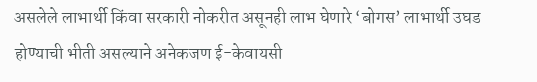असलेले लाभार्थी किंवा सरकारी नोकरीत असूनही लाभ घेणारे ‘बोगस’ लाभार्थी उघड होण्याची भीती असल्याने अनेकजण ई-केवायसी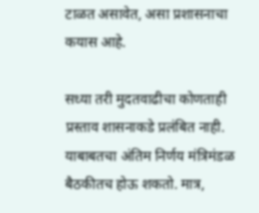टाळत असावेत, असा प्रशासनाचा कयास आहे.

सध्या तरी मुदतवाढीचा कोणताही प्रस्ताव शासनाकडे प्रलंबित नाही. याबाबतचा अंतिम निर्णय मंत्रिमंडळ बैठकीतच होऊ शकतो. मात्र,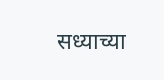सध्याच्या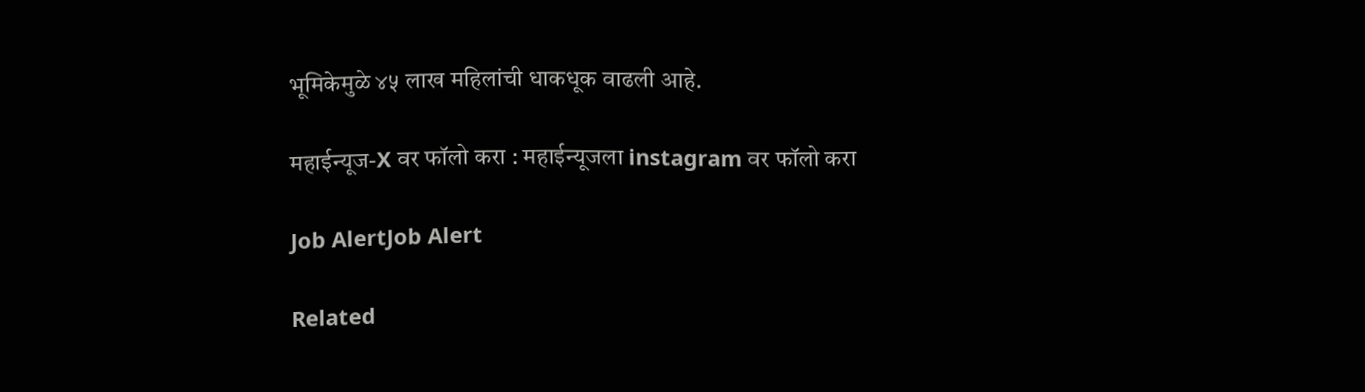भूमिकेमुळे ४५ लाख महिलांची धाकधूक वाढली आहे.

महाईन्यूज-X वर फॉलो करा : महाईन्यूजला instagram वर फॉलो करा

Job AlertJob Alert

Related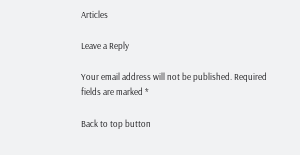Articles

Leave a Reply

Your email address will not be published. Required fields are marked *

Back to top button